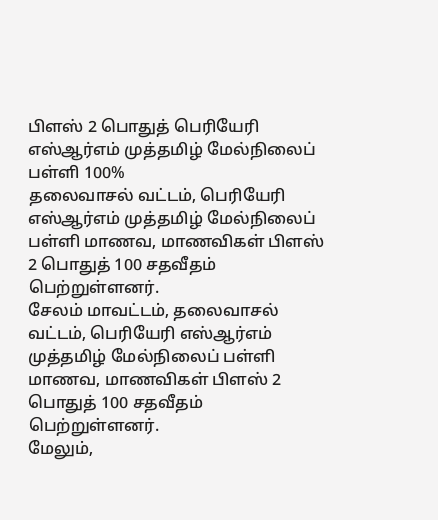பிளஸ் 2 பொதுத் பெரியேரி எஸ்ஆர்எம் முத்தமிழ் மேல்நிலைப் பள்ளி 100%
தலைவாசல் வட்டம், பெரியேரி எஸ்ஆர்எம் முத்தமிழ் மேல்நிலைப் பள்ளி மாணவ, மாணவிகள் பிளஸ் 2 பொதுத் 100 சதவீதம் பெற்றுள்ளனர்.
சேலம் மாவட்டம், தலைவாசல் வட்டம், பெரியேரி எஸ்ஆர்எம் முத்தமிழ் மேல்நிலைப் பள்ளி மாணவ, மாணவிகள் பிளஸ் 2 பொதுத் 100 சதவீதம் பெற்றுள்ளனர்.
மேலும்,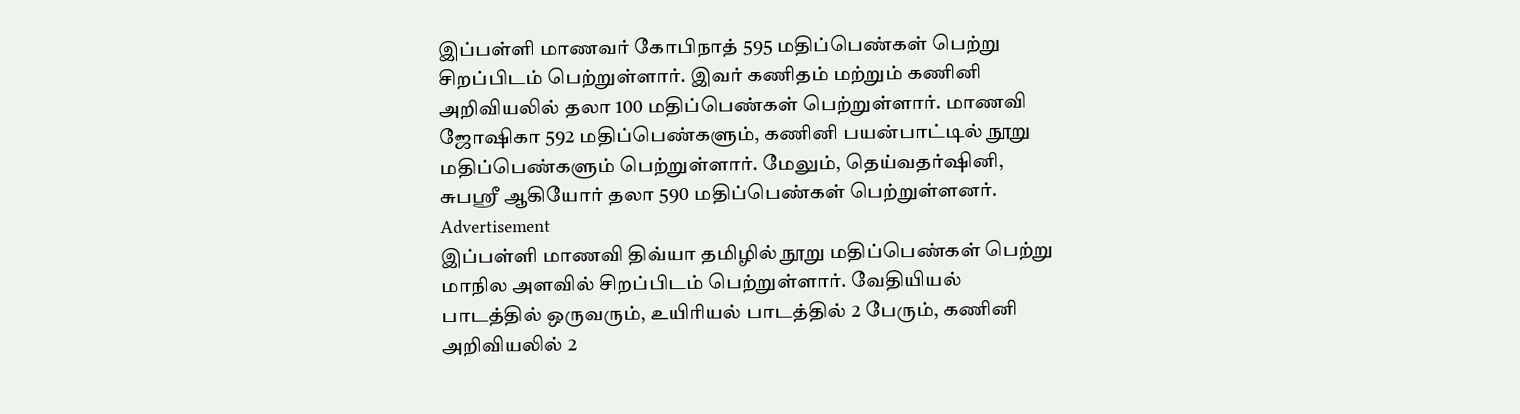இப்பள்ளி மாணவர் கோபிநாத் 595 மதிப்பெண்கள் பெற்று
சிறப்பிடம் பெற்றுள்ளார். இவர் கணிதம் மற்றும் கணினி அறிவியலில் தலா 100 மதிப்பெண்கள் பெற்றுள்ளார். மாணவி ஜோஷிகா 592 மதிப்பெண்களும், கணினி பயன்பாட்டில் நூறு மதிப்பெண்களும் பெற்றுள்ளார். மேலும், தெய்வதர்ஷினி, சுபஸ்ரீ ஆகியோர் தலா 590 மதிப்பெண்கள் பெற்றுள்ளனர்.
Advertisement
இப்பள்ளி மாணவி திவ்யா தமிழில் நூறு மதிப்பெண்கள் பெற்று மாநில அளவில் சிறப்பிடம் பெற்றுள்ளார். வேதியியல் பாடத்தில் ஒருவரும், உயிரியல் பாடத்தில் 2 பேரும், கணினி அறிவியலில் 2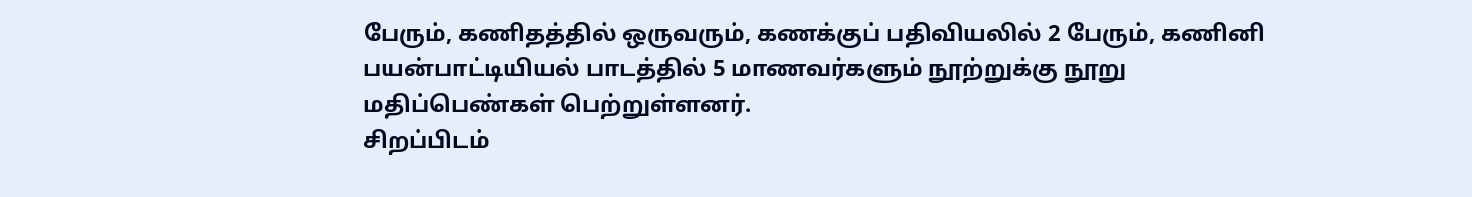பேரும், கணிதத்தில் ஒருவரும், கணக்குப் பதிவியலில் 2 பேரும், கணினி பயன்பாட்டியியல் பாடத்தில் 5 மாணவர்களும் நூற்றுக்கு நூறு மதிப்பெண்கள் பெற்றுள்ளனர்.
சிறப்பிடம்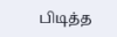பிடித்த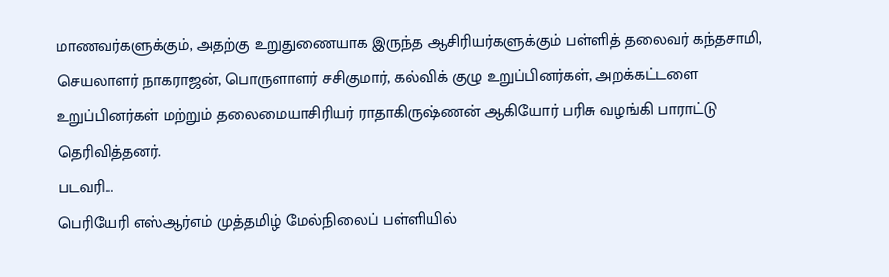மாணவர்களுக்கும், அதற்கு உறுதுணையாக இருந்த ஆசிரியர்களுக்கும் பள்ளித் தலைவர் கந்தசாமி, செயலாளர் நாகராஜன், பொருளாளர் சசிகுமார், கல்விக் குழு உறுப்பினர்கள், அறக்கட்டளை உறுப்பினர்கள் மற்றும் தலைமையாசிரியர் ராதாகிருஷ்ணன் ஆகியோர் பரிசு வழங்கி பாராட்டு தெரிவித்தனர்.
படவரி...
பெரியேரி எஸ்ஆர்எம் முத்தமிழ் மேல்நிலைப் பள்ளியில்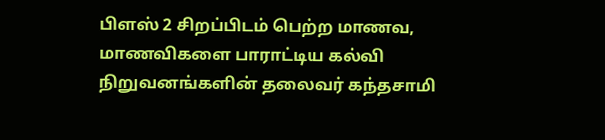பிளஸ் 2 சிறப்பிடம் பெற்ற மாணவ, மாணவிகளை பாராட்டிய கல்வி நிறுவனங்களின் தலைவர் கந்தசாமி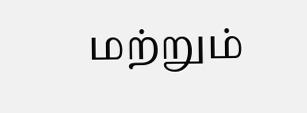மற்றும்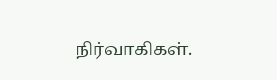நிர்வாகிகள்.